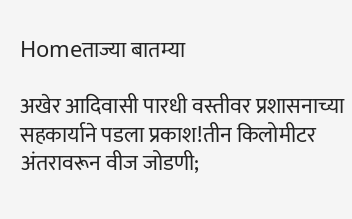Homeताज्या बातम्या

अखेर आदिवासी पारधी वस्तीवर प्रशासनाच्या सहकार्याने पडला प्रकाश!तीन किलोमीटर अंतरावरून वीज जोडणी;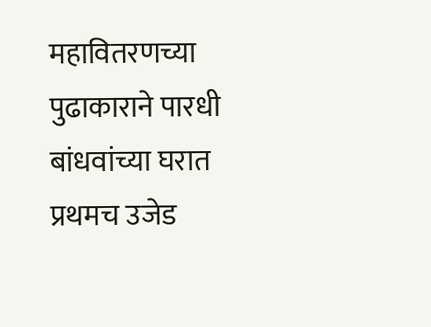महावितरणच्या पुढाकाराने पारधी बांधवांच्या घरात प्रथमच उजेड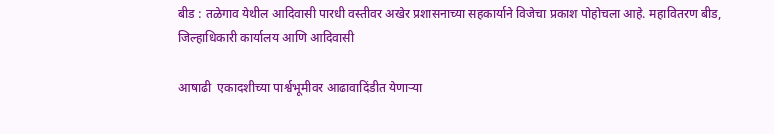बीड : तळेगाव येथील आदिवासी पारधी वस्तीवर अखेर प्रशासनाच्या सहकार्याने विजेचा प्रकाश पोहोचला आहे. महावितरण बीड, जिल्हाधिकारी कार्यालय आणि आदिवासी

आषाढी  एकादशीच्या पार्श्वभूमीवर आढावादिंडीत येणार्‍या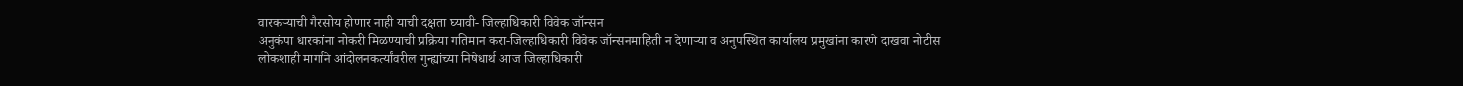वारकर्‍याची गैरसोय होणार नाही याची दक्षता घ्यावी- जिल्हाधिकारी विवेक जॉन्सन
अनुकंपा धारकांना नोकरी मिळण्याची प्रक्रिया गतिमान करा-जिल्हाधिकारी विवेक जॉन्सनमाहिती न देणार्‍या व अनुपस्थित कार्यालय प्रमुखांना कारणे दाखवा नोटीस
लोकशाही मार्गाने आंदोलनकर्त्यांवरील गुन्ह्यांच्या निषेधार्थ आज जिल्हाधिकारी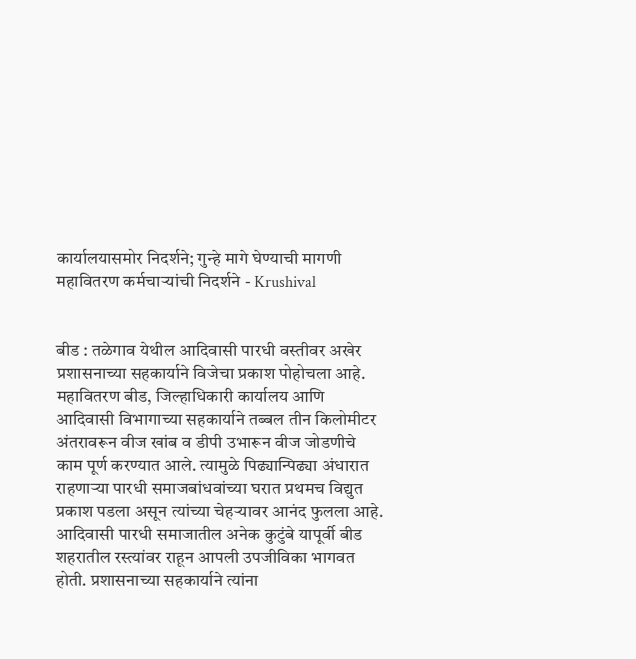कार्यालयासमोर निदर्शने; गुन्हे मागे घेण्याची मागणी
महावितरण कर्मचार्‍यांची निदर्शने - Krushival


बीड : तळेगाव येथील आदिवासी पारधी वस्तीवर अखेर प्रशासनाच्या सहकार्याने विजेचा प्रकाश पोहोचला आहे. महावितरण बीड, जिल्हाधिकारी कार्यालय आणि आदिवासी विभागाच्या सहकार्याने तब्बल तीन किलोमीटर अंतरावरून वीज खांब व डीपी उभारून वीज जोडणीचे काम पूर्ण करण्यात आले. त्यामुळे पिढ्यान्पिढ्या अंधारात राहणार्‍या पारधी समाजबांधवांच्या घरात प्रथमच विद्युत प्रकाश पडला असून त्यांच्या चेहर्‍यावर आनंद फुलला आहे.
आदिवासी पारधी समाजातील अनेक कुटुंबे यापूर्वी बीड शहरातील रस्त्यांवर राहून आपली उपजीविका भागवत होती. प्रशासनाच्या सहकार्याने त्यांना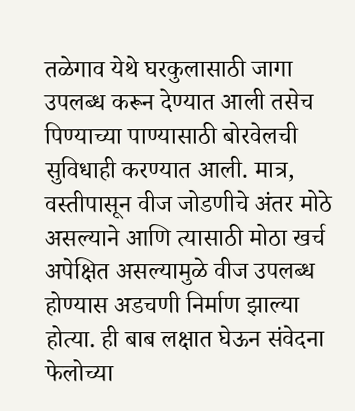तळेगाव येथे घरकुलासाठी जागा उपलब्ध करून देण्यात आली तसेच पिण्याच्या पाण्यासाठी बोरवेलची सुविधाही करण्यात आली. मात्र, वस्तीपासून वीज जोडणीचे अंतर मोठे असल्याने आणि त्यासाठी मोठा खर्च अपेक्षित असल्यामुळे वीज उपलब्ध होण्यास अडचणी निर्माण झाल्या होत्या. ही बाब लक्षात घेऊन संवेदना फेलोच्या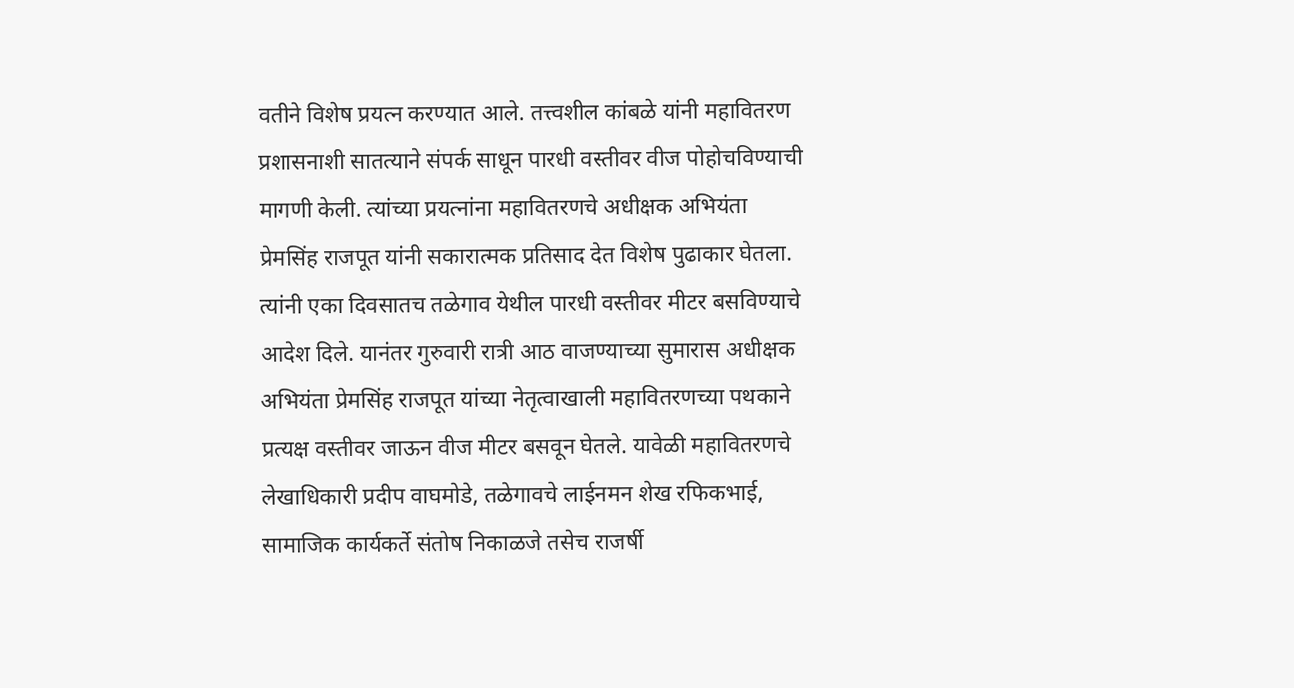वतीने विशेष प्रयत्न करण्यात आले. तत्त्वशील कांबळे यांनी महावितरण प्रशासनाशी सातत्याने संपर्क साधून पारधी वस्तीवर वीज पोहोचविण्याची मागणी केली. त्यांच्या प्रयत्नांना महावितरणचे अधीक्षक अभियंता प्रेमसिंह राजपूत यांनी सकारात्मक प्रतिसाद देत विशेष पुढाकार घेतला. त्यांनी एका दिवसातच तळेगाव येथील पारधी वस्तीवर मीटर बसविण्याचे आदेश दिले. यानंतर गुरुवारी रात्री आठ वाजण्याच्या सुमारास अधीक्षक अभियंता प्रेमसिंह राजपूत यांच्या नेतृत्वाखाली महावितरणच्या पथकाने प्रत्यक्ष वस्तीवर जाऊन वीज मीटर बसवून घेतले. यावेळी महावितरणचे लेखाधिकारी प्रदीप वाघमोडे, तळेगावचे लाईनमन शेख रफिकभाई, सामाजिक कार्यकर्ते संतोष निकाळजे तसेच राजर्षी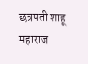छत्रपती शाहू महाराज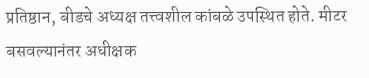प्रतिष्ठान, बीडचे अध्यक्ष तत्त्वशील कांबळे उपस्थित होते. मीटर बसवल्यानंतर अधीक्षक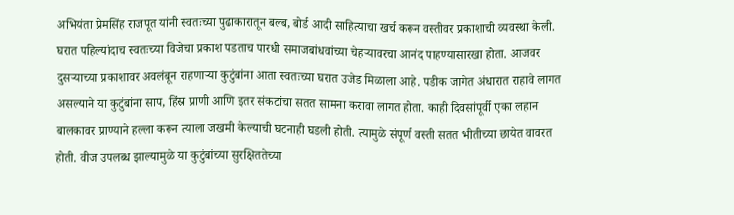अभियंता प्रेमसिंह राजपूत यांनी स्वतःच्या पुढाकारातून बल्ब, बोर्ड आदी साहित्याचा खर्च करून वस्तीवर प्रकाशाची व्यवस्था केली. घरात पहिल्यांदाच स्वतःच्या विजेचा प्रकाश पडताच पारधी समाजबांधवांच्या चेहर्‍यावरचा आनंद पाहण्यासारखा होता. आजवर दुसर्‍याच्या प्रकाशावर अवलंबून राहणार्‍या कुटुंबांना आता स्वतःच्या घरात उजेड मिळाला आहे. पडीक जागेत अंधारात राहावे लागत असल्याने या कुटुंबांना साप, हिंस्र प्राणी आणि इतर संकटांचा सतत सामना करावा लागत होता. काही दिवसांपूर्वी एका लहान बालकावर प्राण्याने हल्ला करून त्याला जखमी केल्याची घटनाही घडली होती. त्यामुळे संपूर्ण वस्ती सतत भीतीच्या छायेत वावरत होती. वीज उपलब्ध झाल्यामुळे या कुटुंबांच्या सुरक्षिततेच्या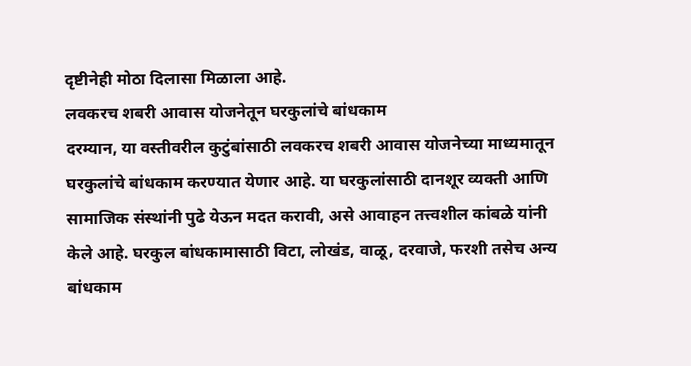दृष्टीनेही मोठा दिलासा मिळाला आहे.
लवकरच शबरी आवास योजनेतून घरकुलांचे बांधकाम
दरम्यान, या वस्तीवरील कुटुंबांसाठी लवकरच शबरी आवास योजनेच्या माध्यमातून घरकुलांचे बांधकाम करण्यात येणार आहे. या घरकुलांसाठी दानशूर व्यक्ती आणि सामाजिक संस्थांनी पुढे येऊन मदत करावी, असे आवाहन तत्त्वशील कांबळे यांनी केले आहे. घरकुल बांधकामासाठी विटा, लोखंड, वाळू, दरवाजे, फरशी तसेच अन्य बांधकाम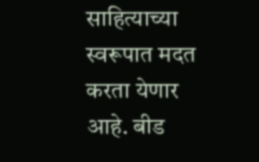साहित्याच्या स्वरूपात मदत करता येणार आहे. बीड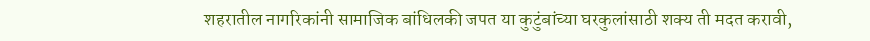शहरातील नागरिकांनी सामाजिक बांधिलकी जपत या कुटुंबांच्या घरकुलांसाठी शक्य ती मदत करावी,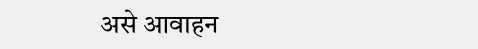असे आवाहन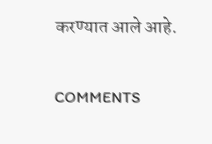करण्यात आले आहे.

COMMENTS